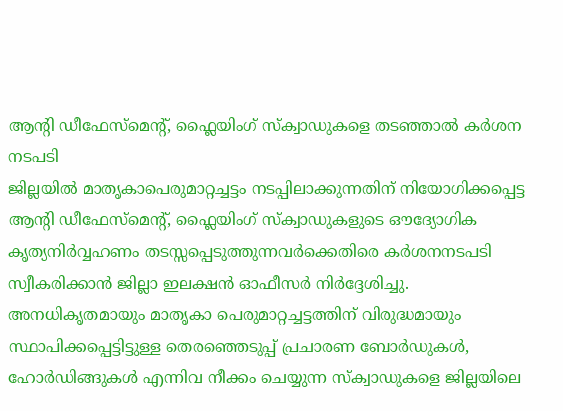ആന്റി ഡീഫേസ്മെന്റ്, ഫ്ലൈയിംഗ് സ്ക്വാഡുകളെ തടഞ്ഞാൽ കർശന നടപടി
ജില്ലയിൽ മാതൃകാപെരുമാറ്റച്ചട്ടം നടപ്പിലാക്കുന്നതിന് നിയോഗിക്കപ്പെട്ട ആന്റി ഡീഫേസ്മെന്റ്, ഫ്ലൈയിംഗ് സ്ക്വാഡുകളുടെ ഔദ്യോഗിക കൃത്യനിർവ്വഹണം തടസ്സപ്പെടുത്തുന്നവർക്കെതിരെ കർശനനടപടി സ്വീകരിക്കാൻ ജില്ലാ ഇലക്ഷൻ ഓഫീസർ നിർദ്ദേശിച്ചു.
അനധികൃതമായും മാതൃകാ പെരുമാറ്റച്ചട്ടത്തിന് വിരുദ്ധമായും സ്ഥാപിക്കപ്പെട്ടിട്ടുള്ള തെരഞ്ഞെടുപ്പ് പ്രചാരണ ബോർഡുകൾ, ഹോർഡിങ്ങുകൾ എന്നിവ നീക്കം ചെയ്യുന്ന സ്ക്വാഡുകളെ ജില്ലയിലെ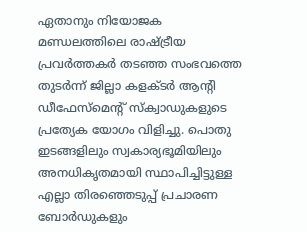ഏതാനും നിയോജക മണ്ഡലത്തിലെ രാഷ്ട്രീയ പ്രവർത്തകർ തടഞ്ഞ സംഭവത്തെ തുടർന്ന് ജില്ലാ കളക്ടർ ആന്റി ഡീഫേസ്മെന്റ് സ്ക്വാഡുകളുടെ പ്രത്യേക യോഗം വിളിച്ചു. പൊതു ഇടങ്ങളിലും സ്വകാര്യഭൂമിയിലും അനധികൃതമായി സ്ഥാപിച്ചിട്ടുള്ള എല്ലാ തിരഞ്ഞെടുപ്പ് പ്രചാരണ ബോർഡുകളും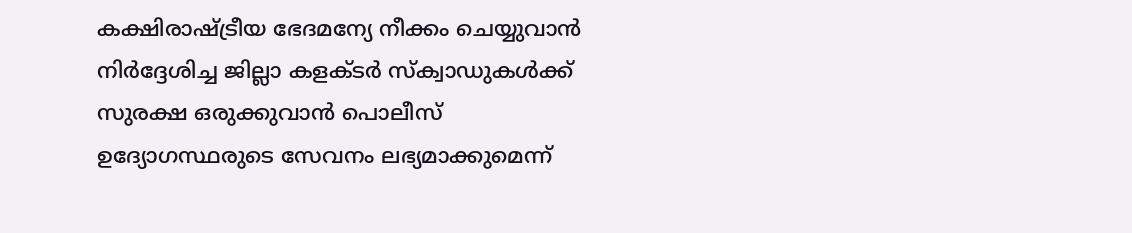കക്ഷിരാഷ്ട്രീയ ഭേദമന്യേ നീക്കം ചെയ്യുവാൻ നിർദ്ദേശിച്ച ജില്ലാ കളക്ടർ സ്ക്വാഡുകൾക്ക് സുരക്ഷ ഒരുക്കുവാൻ പൊലീസ് ഉദ്യോഗസ്ഥരുടെ സേവനം ലഭ്യമാക്കുമെന്ന്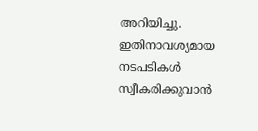അറിയിച്ചു. ഇതിനാവശ്യമായ നടപടികൾ സ്വീകരിക്കുവാൻ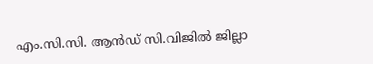എം.സി.സി. ആൻഡ് സി.വിജിൽ ജില്ലാ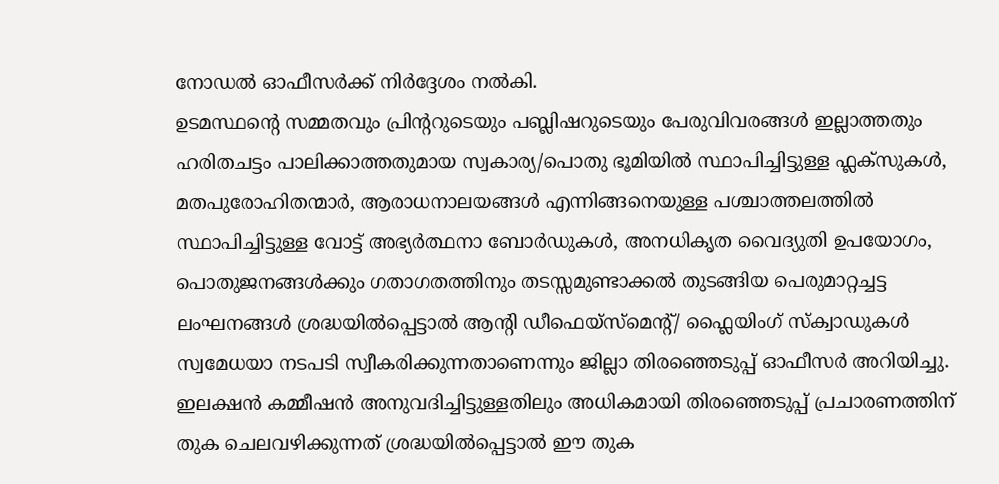നോഡൽ ഓഫീസർക്ക് നിർദ്ദേശം നൽകി.
ഉടമസ്ഥന്റെ സമ്മതവും പ്രിന്ററുടെയും പബ്ലിഷറുടെയും പേരുവിവരങ്ങൾ ഇല്ലാത്തതും ഹരിതചട്ടം പാലിക്കാത്തതുമായ സ്വകാര്യ/പൊതു ഭൂമിയിൽ സ്ഥാപിച്ചിട്ടുള്ള ഫ്ലക്സുകൾ, മതപുരോഹിതന്മാർ, ആരാധനാലയങ്ങൾ എന്നിങ്ങനെയുള്ള പശ്ചാത്തലത്തിൽ സ്ഥാപിച്ചിട്ടുള്ള വോട്ട് അഭ്യർത്ഥനാ ബോർഡുകൾ, അനധികൃത വൈദ്യുതി ഉപയോഗം, പൊതുജനങ്ങൾക്കും ഗതാഗതത്തിനും തടസ്സമുണ്ടാക്കൽ തുടങ്ങിയ പെരുമാറ്റച്ചട്ട ലംഘനങ്ങൾ ശ്രദ്ധയിൽപ്പെട്ടാൽ ആന്റി ഡീഫെയ്സ്മെന്റ്/ ഫ്ലൈയിംഗ് സ്ക്വാഡുകൾ സ്വമേധയാ നടപടി സ്വീകരിക്കുന്നതാണെന്നും ജില്ലാ തിരഞ്ഞെടുപ്പ് ഓഫീസർ അറിയിച്ചു.
ഇലക്ഷൻ കമ്മീഷൻ അനുവദിച്ചിട്ടുള്ളതിലും അധികമായി തിരഞ്ഞെടുപ്പ് പ്രചാരണത്തിന് തുക ചെലവഴിക്കുന്നത് ശ്രദ്ധയിൽപ്പെട്ടാൽ ഈ തുക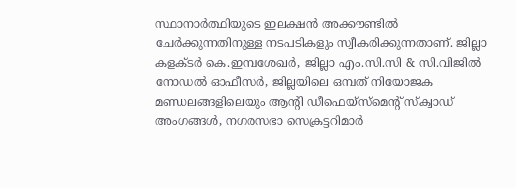സ്ഥാനാർത്ഥിയുടെ ഇലക്ഷൻ അക്കൗണ്ടിൽ ചേർക്കുന്നതിനുള്ള നടപടികളും സ്വീകരിക്കുന്നതാണ്. ജില്ലാ കളക്ടർ കെ.ഇമ്പശേഖർ, ജില്ലാ എം.സി.സി & സി.വിജിൽ നോഡൽ ഓഫീസർ, ജില്ലയിലെ ഒമ്പത് നിയോജക മണ്ഡലങ്ങളിലെയും ആന്റി ഡീഫെയ്സ്മെന്റ് സ്ക്വാഡ് അംഗങ്ങൾ, നഗരസഭാ സെക്രട്ടറിമാർ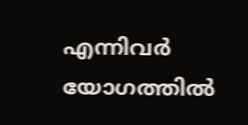എന്നിവർ യോഗത്തിൽ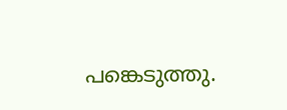പങ്കെടുത്തു.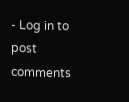- Log in to post comments